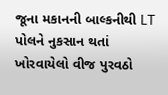જૂના મકાનની બાલ્કનીથી LT પોલને નુકસાન થતાં ખોરવાયેલો વીજ પુરવઠો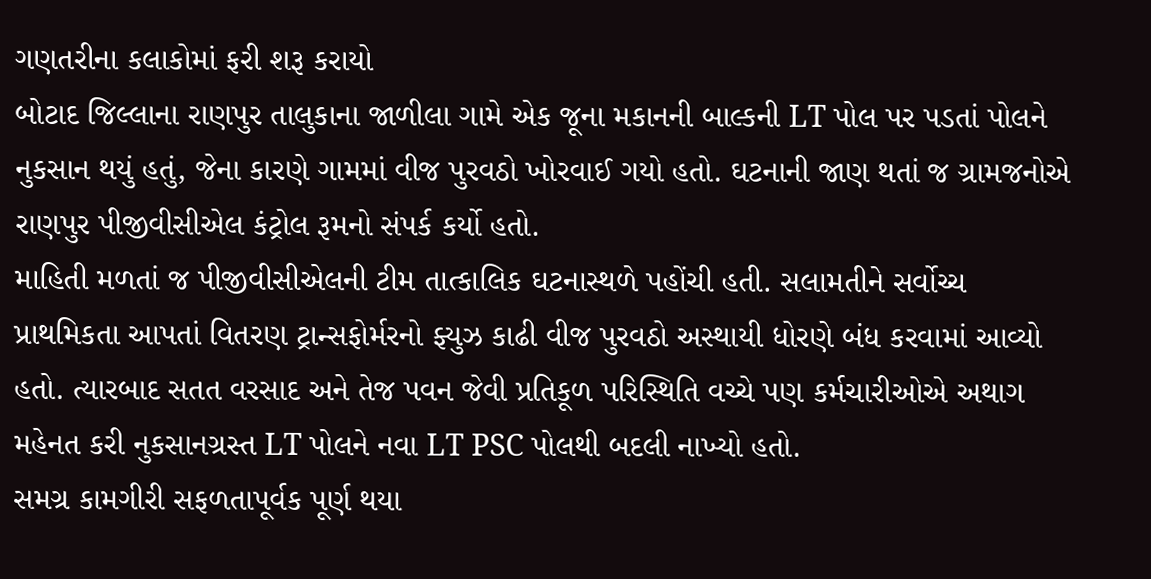ગણતરીના કલાકોમાં ફરી શરૂ કરાયો
બોટાદ જિલ્લાના રાણપુર તાલુકાના જાળીલા ગામે એક જૂના મકાનની બાલ્કની LT પોલ પર પડતાં પોલને નુકસાન થયું હતું, જેના કારણે ગામમાં વીજ પુરવઠો ખોરવાઈ ગયો હતો. ઘટનાની જાણ થતાં જ ગ્રામજનોએ રાણપુર પીજીવીસીએલ કંટ્રોલ રૂમનો સંપર્ક કર્યો હતો.
માહિતી મળતાં જ પીજીવીસીએલની ટીમ તાત્કાલિક ઘટનાસ્થળે પહોંચી હતી. સલામતીને સર્વોચ્ચ પ્રાથમિકતા આપતાં વિતરણ ટ્રાન્સફોર્મરનો ફ્યુઝ કાઢી વીજ પુરવઠો અસ્થાયી ધોરણે બંધ કરવામાં આવ્યો હતો. ત્યારબાદ સતત વરસાદ અને તેજ પવન જેવી પ્રતિકૂળ પરિસ્થિતિ વચ્ચે પણ કર્મચારીઓએ અથાગ મહેનત કરી નુકસાનગ્રસ્ત LT પોલને નવા LT PSC પોલથી બદલી નાખ્યો હતો.
સમગ્ર કામગીરી સફળતાપૂર્વક પૂર્ણ થયા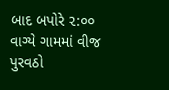બાદ બપોરે ૨:૦૦ વાગ્યે ગામમાં વીજ પુરવઠો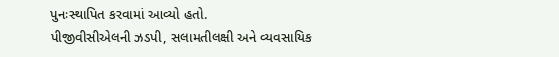પુનઃસ્થાપિત કરવામાં આવ્યો હતો.
પીજીવીસીએલની ઝડપી, સલામતીલક્ષી અને વ્યવસાયિક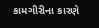કામગીરીના કારણે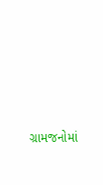ગ્રામજનોમાં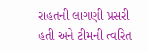રાહતની લાગણી પ્રસરી હતી અને ટીમની ત્વરિત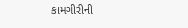કામગીરીની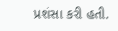પ્રશંસા કરી હતી.